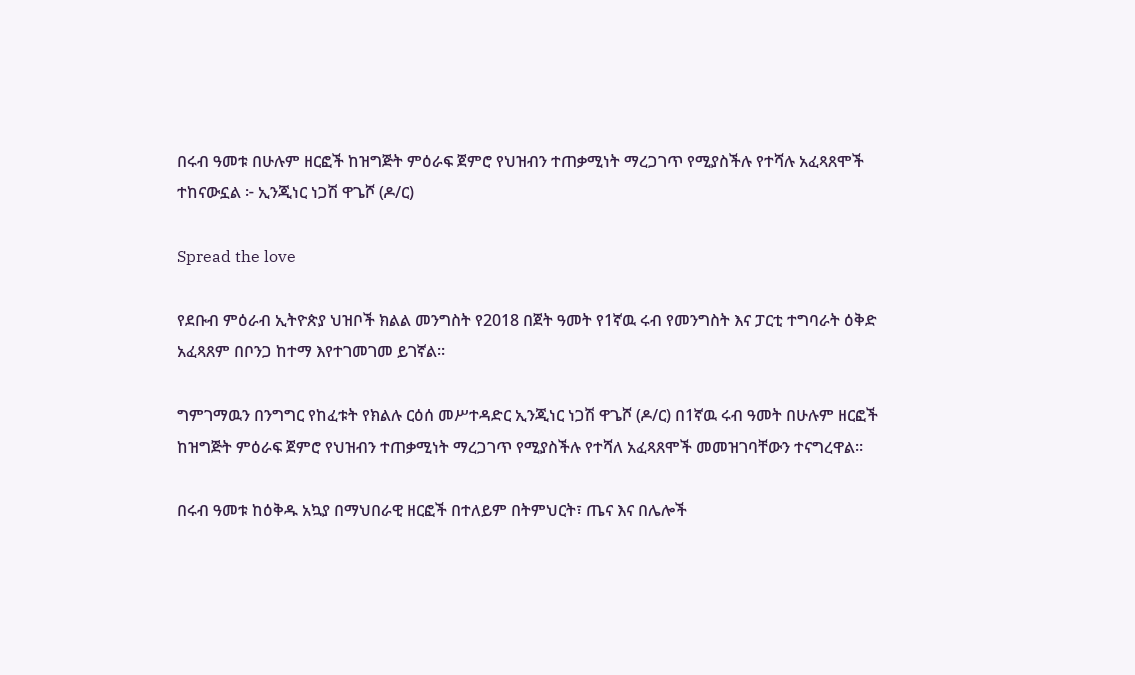በሩብ ዓመቱ በሁሉም ዘርፎች ከዝግጅት ምዕራፍ ጀምሮ የህዝብን ተጠቃሚነት ማረጋገጥ የሚያስችሉ የተሻሉ አፈጻጸሞች ተከናውኗል ፦ ኢንጂነር ነጋሽ ዋጌሾ (ዶ/ር)

Spread the love

የደቡብ ምዕራብ ኢትዮጵያ ህዝቦች ክልል መንግስት የ2018 በጀት ዓመት የ1ኛዉ ሩብ የመንግስት እና ፓርቲ ተግባራት ዕቅድ አፈጻጸም በቦንጋ ከተማ እየተገመገመ ይገኛል።

ግምገማዉን በንግግር የከፈቱት የክልሉ ርዕሰ መሥተዳድር ኢንጂነር ነጋሽ ዋጌሾ (ዶ/ር) በ1ኛዉ ሩብ ዓመት በሁሉም ዘርፎች ከዝግጅት ምዕራፍ ጀምሮ የህዝብን ተጠቃሚነት ማረጋገጥ የሚያስችሉ የተሻለ አፈጻጸሞች መመዝገባቸውን ተናግረዋል።

በሩብ ዓመቱ ከዕቅዱ አኳያ በማህበራዊ ዘርፎች በተለይም በትምህርት፣ ጤና እና በሌሎች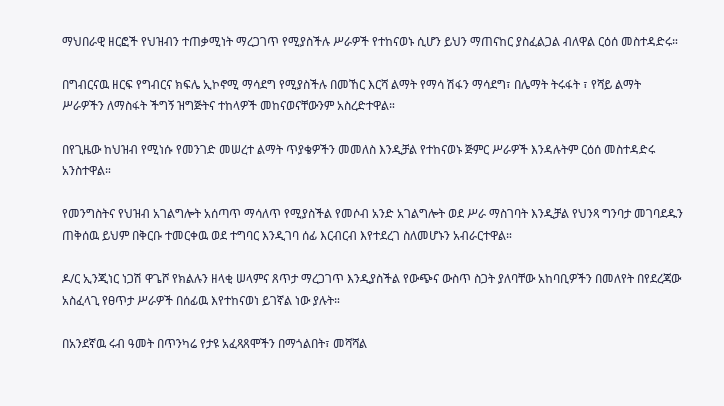ማህበራዊ ዘርፎች የህዝብን ተጠቃሚነት ማረጋገጥ የሚያስችሉ ሥራዎች የተከናወኑ ሲሆን ይህን ማጠናከር ያስፈልጋል ብለዋል ርዕሰ መስተዳድሩ።

በግብርናዉ ዘርፍ የግብርና ክፍሌ ኢኮኖሚ ማሳደግ የሚያስችሉ በመኸር እርሻ ልማት የማሳ ሽፋን ማሳደግ፣ በሌማት ትሩፋት ፣ የሻይ ልማት ሥራዎችን ለማስፋት ችግኝ ዝግጅትና ተከላዎች መከናወናቸውንም አስረድተዋል።

በየጊዜው ከህዝብ የሚነሱ የመንገድ መሠረተ ልማት ጥያቄዎችን መመለስ እንዲቻል የተከናወኑ ጅምር ሥራዎች እንዳሉትም ርዕሰ መስተዳድሩ አንስተዋል።

የመንግስትና የህዝብ አገልግሎት አሰጣጥ ማሳለጥ የሚያስችል የመሶብ አንድ አገልግሎት ወደ ሥራ ማስገባት እንዲቻል የህንጻ ግንባታ መገባደዱን ጠቅሰዉ ይህም በቅርቡ ተመርቀዉ ወደ ተግባር እንዲገባ ሰፊ እርብርብ እየተደረገ ስለመሆኑን አብራርተዋል።

ዶ/ር ኢንጂነር ነጋሽ ዋጌሾ የክልሉን ዘላቂ ሠላምና ጸጥታ ማረጋገጥ እንዲያስችል የውጭና ውስጥ ስጋት ያለባቸው አከባቢዎችን በመለየት በየደረጃው አስፈላጊ የፀጥታ ሥራዎች በሰፊዉ እየተከናወነ ይገኛል ነው ያሉት።

በአንደኛዉ ሩብ ዓመት በጥንካሬ የታዩ አፈጻጸሞችን በማጎልበት፣ መሻሻል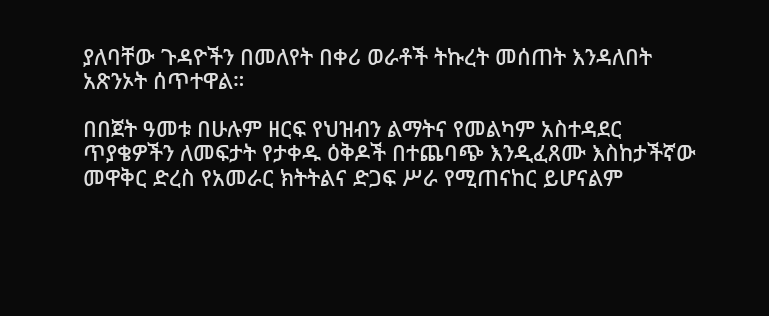ያለባቸው ጉዳዮችን በመለየት በቀሪ ወራቶች ትኩረት መሰጠት እንዳለበት አጽንኦት ሰጥተዋል።

በበጀት ዓመቱ በሁሉም ዘርፍ የህዝብን ልማትና የመልካም አስተዳደር ጥያቄዎችን ለመፍታት የታቀዱ ዕቅዶች በተጨባጭ እንዲፈጸሙ እስከታችኛው መዋቅር ድረስ የአመራር ክትትልና ድጋፍ ሥራ የሚጠናከር ይሆናልም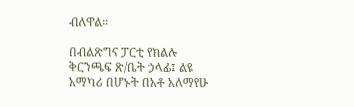ብለዋል።

በብልጽግና ፓርቲ የክልሉ ቅርንጫፍ ጽ/ቤት ኃላፊ፤ ልዩ አማካሪ በሆኑት በአቶ አለማየሁ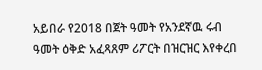አይበራ የ2018 በጀት ዓመት የአንደኛዉ ሩብ ዓመት ዕቅድ አፈጻጸም ሪፖርት በዝርዝር እየቀረበ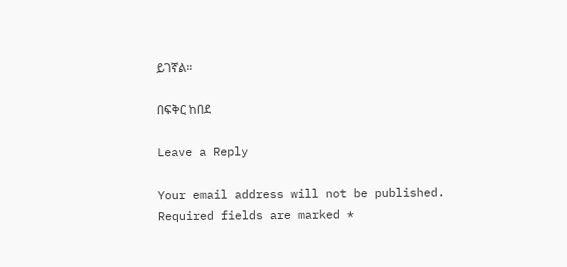ይገኛል።

በፍቅር ከበደ

Leave a Reply

Your email address will not be published. Required fields are marked *